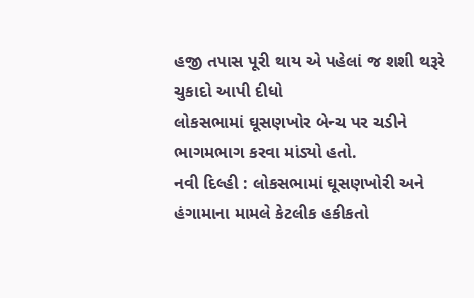હજી તપાસ પૂરી થાય એ પહેલાં જ શશી થરૂરે ચુકાદો આપી દીધો
લોકસભામાં ઘૂસણખોર બેન્ચ પર ચડીને ભાગમભાગ કરવા માંડ્યો હતો.
નવી દિલ્હી : લોકસભામાં ઘૂસણખોરી અને હંગામાના મામલે કેટલીક હકીકતો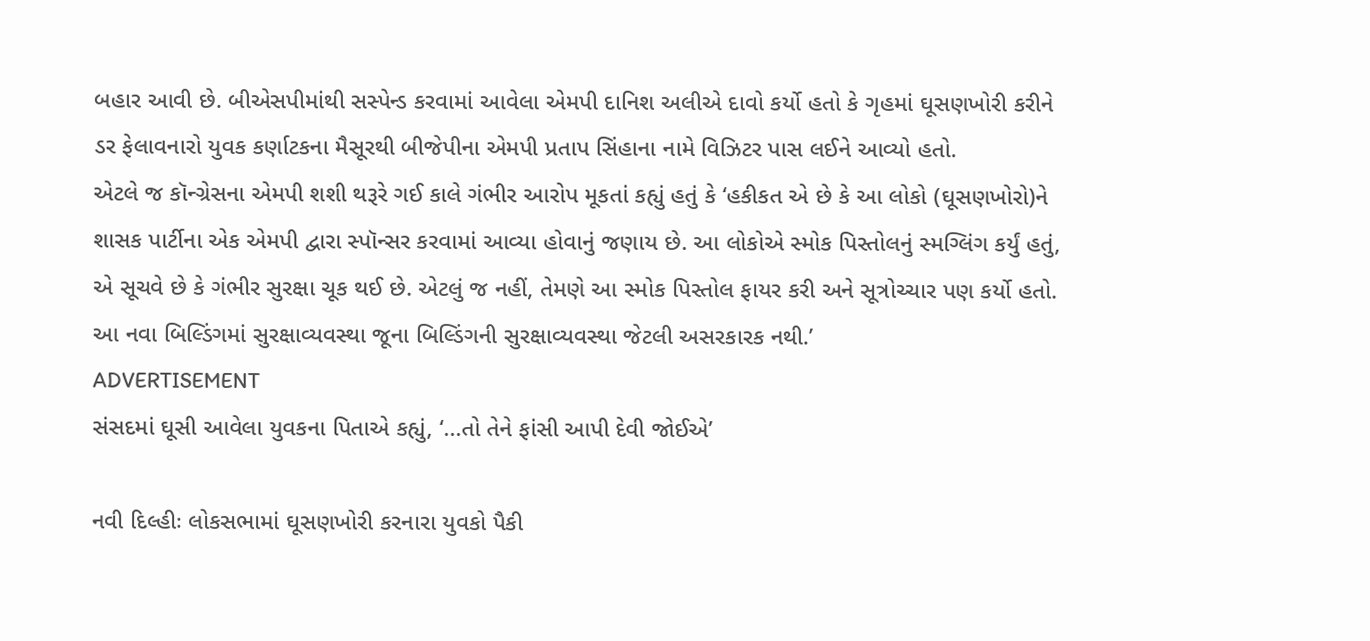બહાર આવી છે. બીએસપીમાંથી સસ્પેન્ડ કરવામાં આવેલા એમપી દાનિશ અલીએ દાવો કર્યો હતો કે ગૃહમાં ઘૂસણખોરી કરીને ડર ફેલાવનારો યુવક કર્ણાટકના મૈસૂરથી બીજેપીના એમપી પ્રતાપ સિંહાના નામે વિઝિટર પાસ લઈને આવ્યો હતો.
એટલે જ કૉન્ગ્રેસના એમપી શશી થરૂરે ગઈ કાલે ગંભીર આરોપ મૂકતાં કહ્યું હતું કે ‘હકીકત એ છે કે આ લોકો (ઘૂસણખોરો)ને શાસક પાર્ટીના એક એમપી દ્વારા સ્પૉન્સર કરવામાં આવ્યા હોવાનું જણાય છે. આ લોકોએ સ્મોક પિસ્તોલનું સ્મગ્લિંગ કર્યું હતું, એ સૂચવે છે કે ગંભીર સુરક્ષા ચૂક થઈ છે. એટલું જ નહીં, તેમણે આ સ્મોક પિસ્તોલ ફાયર કરી અને સૂત્રોચ્ચાર પણ કર્યો હતો. આ નવા બિલ્ડિંગમાં સુરક્ષાવ્યવસ્થા જૂના બિલ્ડિંગની સુરક્ષાવ્યવસ્થા જેટલી અસરકારક નથી.’
ADVERTISEMENT
સંસદમાં ઘૂસી આવેલા યુવકના પિતાએ કહ્યું, ‘...તો તેને ફાંસી આપી દેવી જોઈએ’

નવી દિલ્હીઃ લોકસભામાં ઘૂસણખોરી કરનારા યુવકો પૈકી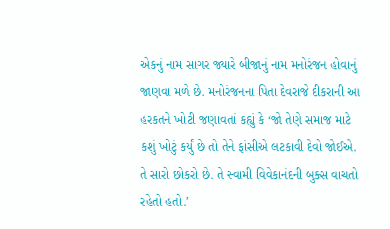એકનું નામ સાગર જ્યારે બીજાનું નામ મનોરંજન હોવાનું જાણવા મળે છે. મનોરંજનના પિતા દેવરાજે દીકરાની આ હરકતને ખોટી જણાવતાં કહ્યું કે ‘જો તેણે સમાજ માટે કશું ખોટું કર્યું છે તો તેને ફાંસીએ લટકાવી દેવો જોઈએ. તે સારો છોકરો છે. તે સ્વામી વિવેકાનંદની બુક્સ વાચતો રહેતો હતો.’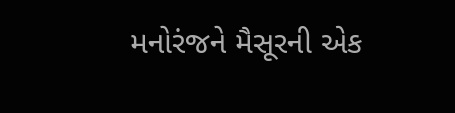મનોરંજને મૈસૂરની એક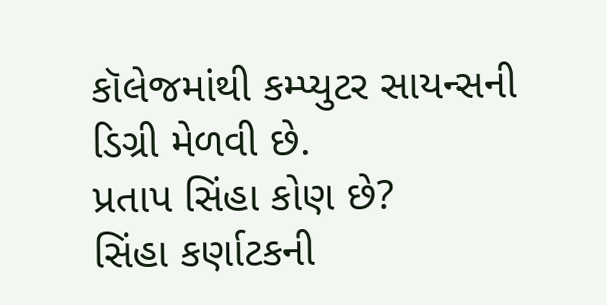કૉલેજમાંથી કમ્પ્યુટર સાયન્સની ડિગ્રી મેળવી છે.
પ્રતાપ સિંહા કોણ છે?
સિંહા કર્ણાટકની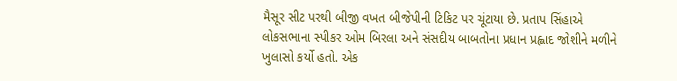મૈસૂર સીટ પરથી બીજી વખત બીજેપીની ટિકિટ પર ચૂંટાયા છે. પ્રતાપ સિંહાએ લોકસભાના સ્પીકર ઓમ બિરલા અને સંસદીય બાબતોના પ્રધાન પ્રહ્લાદ જોશીને મળીને ખુલાસો કર્યો હતો. એક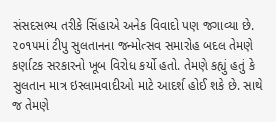સંસદસભ્ય તરીકે સિંહાએ અનેક વિવાદો પણ જગાવ્યા છે. ૨૦૧૫માં ટીપુ સુલતાનના જન્મોત્સવ સમારોહ બદલ તેમણે કર્ણાટક સરકારનો ખૂબ વિરોધ કર્યો હતો. તેમણે કહ્યું હતું કે સુલતાન માત્ર ઇસ્લામવાદીઓ માટે આદર્શ હોઈ શકે છે. સાથે જ તેમણે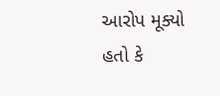આરોપ મૂક્યો હતો કે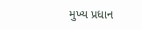મુખ્ય પ્રધાન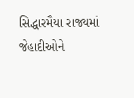સિદ્ધારમૈયા રાજ્યમાં જેહાદીઓને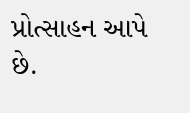પ્રોત્સાહન આપે છે.